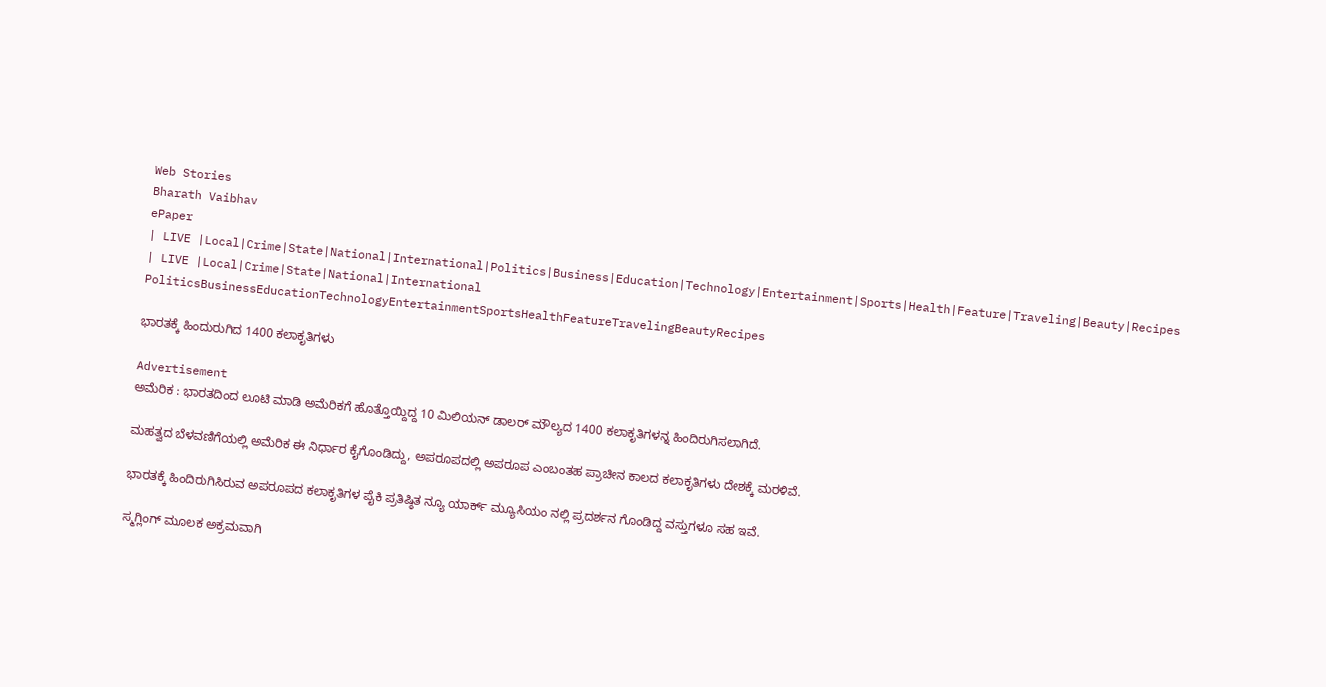Web Stories
Bharath Vaibhav
ePaper
| LIVE |Local|Crime|State|National|International|Politics|Business|Education|Technology|Entertainment|Sports|Health|Feature|Traveling|Beauty|Recipes
| LIVE |Local|Crime|State|National|International
PoliticsBusinessEducationTechnologyEntertainmentSportsHealthFeatureTravelingBeautyRecipes

ಭಾರತಕ್ಕೆ ಹಿಂದುರುಗಿದ 1400 ಕಲಾಕೃತಿಗಳು

Advertisement
ಅಮೆರಿಕ : ಭಾರತದಿಂದ ಲೂಟಿ ಮಾಡಿ ಅಮೆರಿಕಗೆ ಹೊತ್ತೊಯ್ದಿದ್ದ 10 ಮಿಲಿಯನ್ ಡಾಲರ್ ಮೌಲ್ಯದ 1400 ಕಲಾಕೃತಿಗಳನ್ನ ಹಿಂದಿರುಗಿಸಲಾಗಿದೆ.

ಮಹತ್ವದ ಬೆಳವಣಿಗೆಯಲ್ಲಿ ಅಮೆರಿಕ ಈ ನಿರ್ಧಾರ ಕೈಗೊಂಡಿದ್ದು, ಅಪರೂಪದಲ್ಲಿ ಅಪರೂಪ ಎಂಬಂತಹ ಪ್ರಾಚೀನ ಕಾಲದ ಕಲಾಕೃತಿಗಳು ದೇಶಕ್ಕೆ ಮರಳಿವೆ.

ಭಾರತಕ್ಕೆ ಹಿಂದಿರುಗಿಸಿರುವ ಅಪರೂಪದ ಕಲಾಕೃತಿಗಳ ಪೈಕಿ ಪ್ರತಿಷ್ಠಿತ ನ್ಯೂ ಯಾರ್ಕ್ ಮ್ಯೂಸಿಯಂ ನಲ್ಲಿ ಪ್ರದರ್ಶನ ಗೊಂಡಿದ್ದ ವಸ್ತುಗಳೂ ಸಹ ಇವೆ.

ಸ್ಮಗ್ಲಿಂಗ್ ಮೂಲಕ ಅಕ್ರಮವಾಗಿ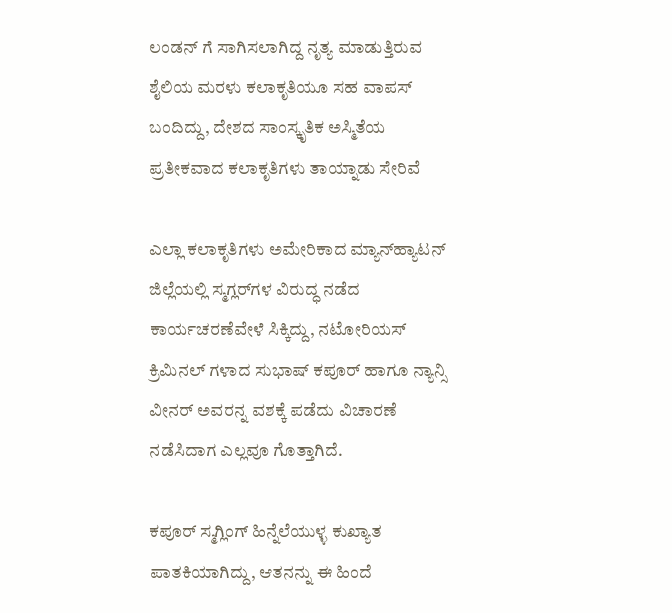ಲಂಡನ್ ಗೆ ಸಾಗಿಸಲಾಗಿದ್ದ ನೃತ್ಯ ಮಾಡುತ್ತಿರುವ ಶೈಲಿಯ ಮರಳು ಕಲಾಕೃತಿಯೂ ಸಹ ವಾಪಸ್ ಬಂದಿದ್ದು, ದೇಶದ ಸಾಂಸ್ಕೃತಿಕ ಅಸ್ಮಿತೆಯ ಪ್ರತೀಕವಾದ ಕಲಾಕೃತಿಗಳು ತಾಯ್ನಾಡು ಸೇರಿವೆ

ಎಲ್ಲಾ ಕಲಾಕೃತಿಗಳು ಅಮೇರಿಕಾದ ಮ್ಯಾನ್‌ಹ್ಯಾಟನ್ ಜಿಲ್ಲೆಯಲ್ಲಿ ಸ್ಮಗ್ಲರ್‌ಗಳ ವಿರುದ್ಧ ನಡೆದ ಕಾರ್ಯಚರಣೆವೇಳೆ ಸಿಕ್ಕಿದ್ದು, ನಟೋರಿಯಸ್ ಕ್ರಿಮಿನಲ್ ಗಳಾದ ಸುಭಾಷ್‌ ಕಪೂರ್ ಹಾಗೂ ನ್ಯಾನ್ಸಿ ವೀನರ್ ಅವರನ್ನ ವಶಕ್ಕೆ ಪಡೆದು ವಿಚಾರಣೆ ನಡೆಸಿದಾಗ ಎಲ್ಲವೂ ಗೊತ್ತಾಗಿದೆ.

ಕಪೂರ್ ಸ್ಮಗ್ಲಿಂಗ್ ಹಿನ್ನೆಲೆಯುಳ್ಳ ಕುಖ್ಯಾತ ಪಾತಕಿಯಾಗಿದ್ದು, ಆತನನ್ನು ಈ ಹಿಂದೆ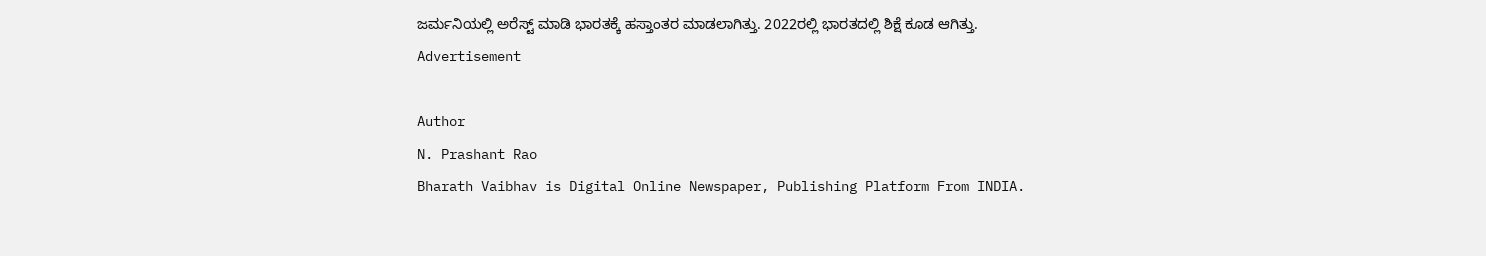ಜರ್ಮನಿಯಲ್ಲಿ ಅರೆಸ್ಟ್ ಮಾಡಿ ಭಾರತಕ್ಕೆ ಹಸ್ತಾಂತರ ಮಾಡಲಾಗಿತ್ತು. 2022ರಲ್ಲಿ ಭಾರತದಲ್ಲಿ ಶಿಕ್ಷೆ ಕೂಡ ಆಗಿತ್ತು.
Advertisement

Author
N. Prashant Rao
Bharath Vaibhav is Digital Online Newspaper, Publishing Platform From INDIA.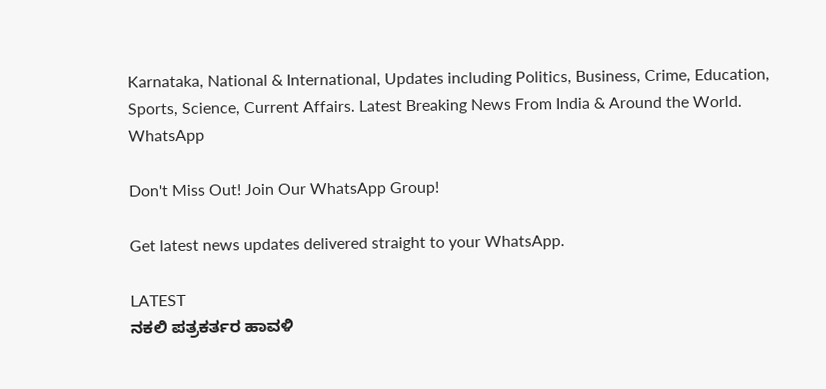Karnataka, National & International, Updates including Politics, Business, Crime, Education, Sports, Science, Current Affairs. Latest Breaking News From India & Around the World.
WhatsApp

Don't Miss Out! Join Our WhatsApp Group!

Get latest news updates delivered straight to your WhatsApp.

LATEST
ನಕಲಿ ಪತ್ರಕರ್ತರ ಹಾವಳಿ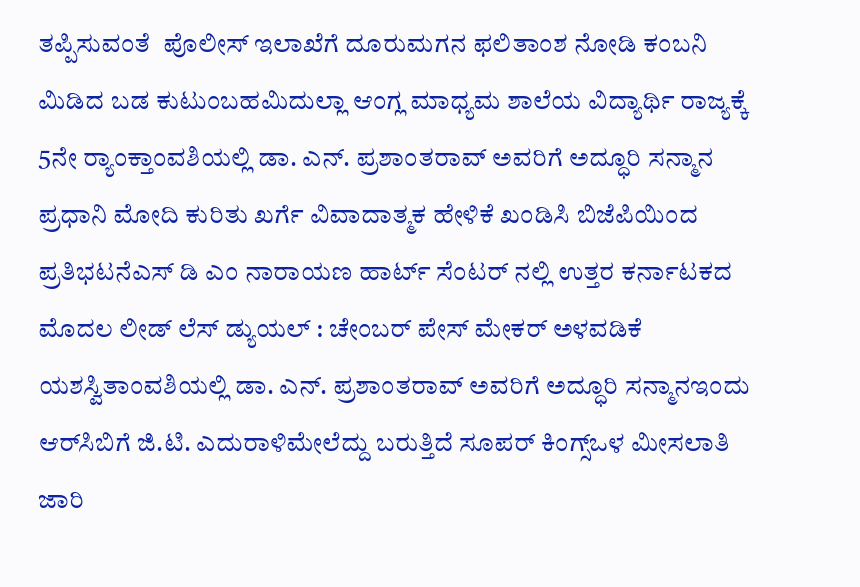ತಪ್ಪಿಸುವಂತೆ  ಪೊಲೀಸ್ ಇಲಾಖೆಗೆ ದೂರುಮಗನ ಫಲಿತಾಂಶ ನೋಡಿ ಕಂಬನಿ ಮಿಡಿದ ಬಡ ಕುಟುಂಬಹಮಿದುಲ್ಲಾ ಆಂಗ್ಲ ಮಾಧ್ಯಮ ಶಾಲೆಯ ವಿದ್ಯಾರ್ಥಿ ರಾಜ್ಯಕ್ಕೆ 5ನೇ ರ್‍ಯಾಂಕ್ತಾಂವಶಿಯಲ್ಲಿ ಡಾ. ಎನ್. ಪ್ರಶಾಂತರಾವ್ ಅವರಿಗೆ ಅದ್ಧೂರಿ ಸನ್ಮಾನ ಪ್ರಧಾನಿ ಮೋದಿ ಕುರಿತು ಖರ್ಗೆ ವಿವಾದಾತ್ಮಕ ಹೇಳಿಕೆ ಖಂಡಿಸಿ ಬಿಜೆಪಿಯಿಂದ ಪ್ರತಿಭಟನೆಎಸ್ ಡಿ ಎಂ ನಾರಾಯಣ ಹಾರ್ಟ್ ಸೆಂಟರ್ ನಲ್ಲಿ ಉತ್ತರ ಕರ್ನಾಟಕದ ಮೊದಲ ಲೀಡ್ ಲೆಸ್ ಡ್ಯುಯಲ್ : ಚೇಂಬರ್ ಪೇಸ್ ಮೇಕರ್ ಅಳವಡಿಕೆ ಯಶಸ್ವಿತಾಂವಶಿಯಲ್ಲಿ ಡಾ. ಎನ್. ಪ್ರಶಾಂತರಾವ್ ಅವರಿಗೆ ಅದ್ಧೂರಿ ಸನ್ಮಾನಇಂದು ಆರ್‌ಸಿಬಿಗೆ ಜಿ.ಟಿ. ಎದುರಾಳಿಮೇಲೆದ್ದು ಬರುತ್ತಿದೆ ಸೂಪರ್ ಕಿಂಗ್ಸ್ಒಳ ಮೀಸಲಾತಿ ಜಾರಿ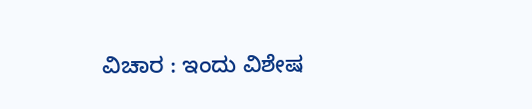ವಿಚಾರ : ಇಂದು ವಿಶೇಷ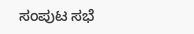ಸಂಪುಟ ಸಭೆ